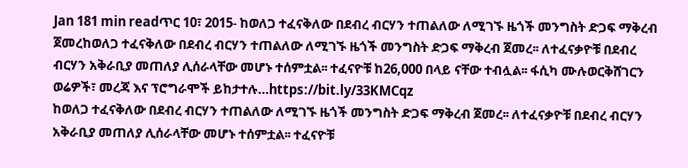Jan 181 min readጥር 10፣ 2015- ከወለጋ ተፈናቅለው በደብረ ብርሃን ተጠልለው ለሚገኙ ዜጎች መንግስት ድጋፍ ማቅረብ ጀመረከወለጋ ተፈናቅለው በደብረ ብርሃን ተጠልለው ለሚገኙ ዜጎች መንግስት ድጋፍ ማቅረብ ጀመረ፡፡ ለተፈናቃዮቹ በደብረ ብርሃን አቅራቢያ መጠለያ ሊሰራላቸው መሆኑ ተሰምቷል፡፡ ተፈናዮቹ ከ26,000 በላይ ናቸው ተብሏል፡፡ ፋሲካ ሙሉወርቅሸገርን ወሬዎች፣ መረጃ እና ፕሮግራሞች ይከታተሉ…https://bit.ly/33KMCqz
ከወለጋ ተፈናቅለው በደብረ ብርሃን ተጠልለው ለሚገኙ ዜጎች መንግስት ድጋፍ ማቅረብ ጀመረ፡፡ ለተፈናቃዮቹ በደብረ ብርሃን አቅራቢያ መጠለያ ሊሰራላቸው መሆኑ ተሰምቷል፡፡ ተፈናዮቹ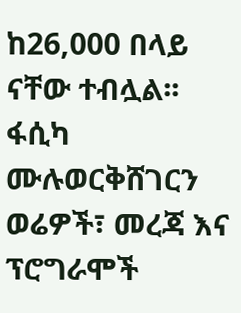ከ26,000 በላይ ናቸው ተብሏል፡፡ ፋሲካ ሙሉወርቅሸገርን ወሬዎች፣ መረጃ እና ፕሮግራሞች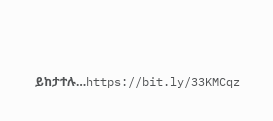ይከታተሉ…https://bit.ly/33KMCqz